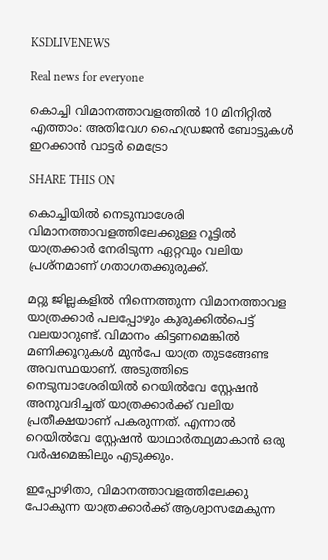KSDLIVENEWS

Real news for everyone

കൊച്ചി വിമാനത്താവളത്തില്‍ 10 മിനിറ്റില്‍ എത്താം: അതിവേഗ ഹൈഡ്രജന്‍ ബോട്ടുകള്‍ ഇറക്കാന്‍ വാട്ടര്‍ മെട്രോ

SHARE THIS ON

കൊച്ചിയില്‍ നെടുമ്പാശേരി വിമാനത്താവളത്തിലേക്കുള്ള റൂട്ടില്‍ യാത്രക്കാര്‍ നേരിടുന്ന ഏറ്റവും വലിയ പ്രശ്‌നമാണ് ഗതാഗതക്കുരുക്ക്.

മറ്റു ജില്ലകളില്‍ നിന്നെത്തുന്ന വിമാനത്താവള യാത്രക്കാര്‍ പലപ്പോഴും കുരുക്കില്‍പെട്ട് വലയാറുണ്ട്. വിമാനം കിട്ടണമെങ്കില്‍ മണിക്കൂറുകള്‍ മുന്‍പേ യാത്ര തുടങ്ങേണ്ട അവസ്ഥയാണ്. അടുത്തിടെ നെടുമ്പാശേരിയില്‍ റെയില്‍വേ സ്റ്റേഷന്‍ അനുവദിച്ചത് യാത്രക്കാര്‍ക്ക് വലിയ പ്രതീക്ഷയാണ് പകരുന്നത്. എന്നാല്‍ റെയില്‍വേ സ്റ്റേഷന്‍ യാഥാര്‍ത്ഥ്യമാകാന്‍ ഒരു വര്‍ഷമെങ്കിലും എടുക്കും.

ഇപ്പോഴിതാ, വിമാനത്താവളത്തിലേക്കു പോകുന്ന യാത്രക്കാര്‍ക്ക് ആശ്വാസമേകുന്ന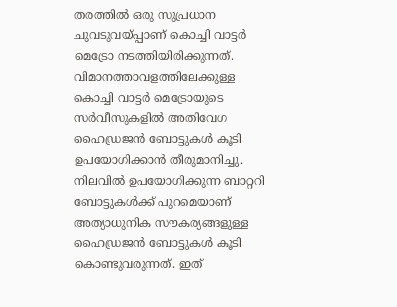തരത്തില്‍ ഒരു സുപ്രധാന ചുവടുവയ്പ്പാണ് കൊച്ചി വാട്ടര്‍ മെട്രോ നടത്തിയിരിക്കുന്നത്. വിമാനത്താവളത്തിലേക്കുള്ള കൊച്ചി വാട്ടര്‍ മെട്രോയുടെ സര്‍വീസുകളില്‍ അതിവേഗ ഹൈഡ്രജന്‍ ബോട്ടുകള്‍ കൂടി ഉപയോഗിക്കാന്‍ തീരുമാനിച്ചു. നിലവില്‍ ഉപയോഗിക്കുന്ന ബാറ്ററി ബോട്ടുകള്‍ക്ക് പുറമെയാണ് അത്യാധുനിക സൗകര്യങ്ങളുള്ള ഹൈഡ്രജന്‍ ബോട്ടുകള്‍ കൂടി കൊണ്ടുവരുന്നത്. ഇത്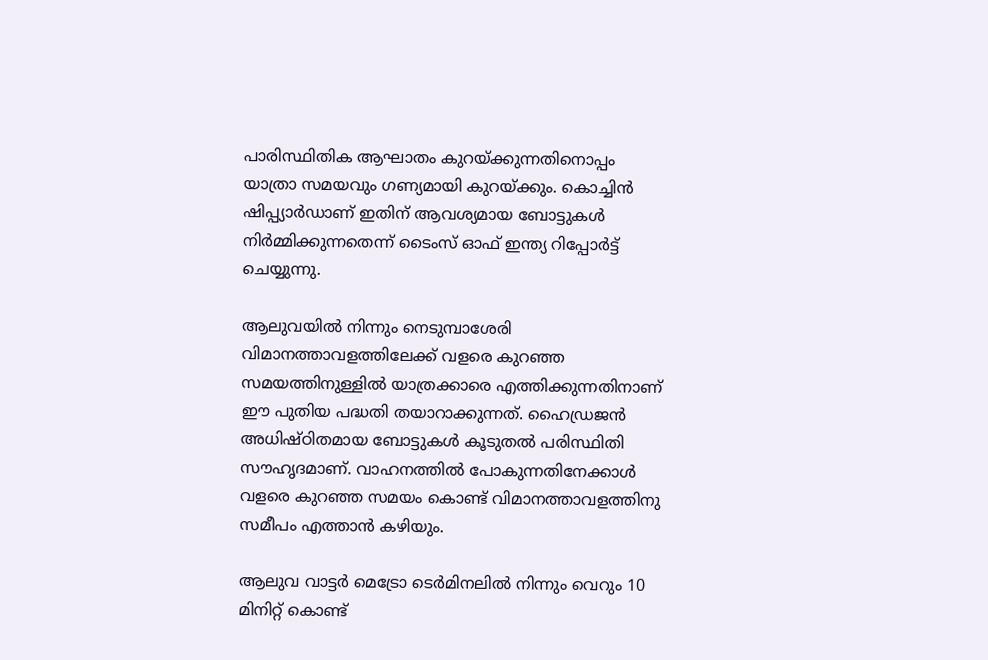പാരിസ്ഥിതിക ആഘാതം കുറയ്ക്കുന്നതിനൊപ്പം യാത്രാ സമയവും ഗണ്യമായി കുറയ്ക്കും. കൊച്ചിന്‍ ഷിപ്പ്യാര്‍ഡാണ് ഇതിന് ആവശ്യമായ ബോട്ടുകള്‍ നിര്‍മ്മിക്കുന്നതെന്ന് ടൈംസ് ഓഫ് ഇന്ത്യ റിപ്പോര്‍ട്ട് ചെയ്യുന്നു.

ആലുവയില്‍ നിന്നും നെടുമ്പാശേരി വിമാനത്താവളത്തിലേക്ക് വളരെ കുറഞ്ഞ സമയത്തിനുള്ളില്‍ യാത്രക്കാരെ എത്തിക്കുന്നതിനാണ് ഈ പുതിയ പദ്ധതി തയാറാക്കുന്നത്. ഹൈഡ്രജന്‍ അധിഷ്ഠിതമായ ബോട്ടുകള്‍ കൂടുതല്‍ പരിസ്ഥിതി സൗഹൃദമാണ്. വാഹനത്തില്‍ പോകുന്നതിനേക്കാള്‍ വളരെ കുറഞ്ഞ സമയം കൊണ്ട് വിമാനത്താവളത്തിനു സമീപം എത്താന്‍ കഴിയും.

ആലുവ വാട്ടര്‍ മെട്രോ ടെര്‍മിനലില്‍ നിന്നും വെറും 10 മിനിറ്റ് കൊണ്ട്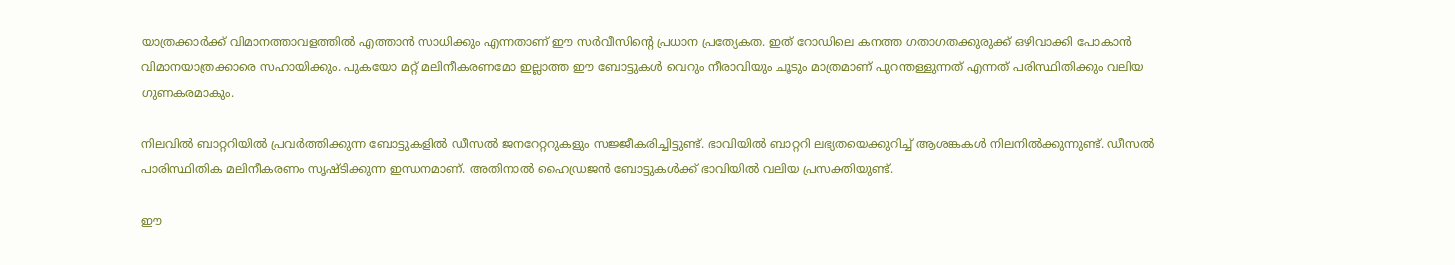യാത്രക്കാര്‍ക്ക് വിമാനത്താവളത്തില്‍ എത്താന്‍ സാധിക്കും എന്നതാണ് ഈ സര്‍വീസിന്റെ പ്രധാന പ്രത്യേകത. ഇത് റോഡിലെ കനത്ത ഗതാഗതക്കുരുക്ക് ഒഴിവാക്കി പോകാന്‍ വിമാനയാത്രക്കാരെ സഹായിക്കും. പുകയോ മറ്റ് മലിനീകരണമോ ഇല്ലാത്ത ഈ ബോട്ടുകള്‍ വെറും നീരാവിയും ചൂടും മാത്രമാണ് പുറന്തള്ളുന്നത് എന്നത് പരിസ്ഥിതിക്കും വലിയ ഗുണകരമാകും.

നിലവില്‍ ബാറ്ററിയില്‍ പ്രവര്‍ത്തിക്കുന്ന ബോട്ടുകളില്‍ ഡീസല്‍ ജനറേറ്ററുകളും സജ്ജീകരിച്ചിട്ടുണ്ട്. ഭാവിയില്‍ ബാറ്ററി ലഭ്യതയെക്കുറിച്ച്‌ ആശങ്കകള്‍ നിലനില്‍ക്കുന്നുണ്ട്. ഡീസല്‍ പാരിസ്ഥിതിക മലിനീകരണം സൃഷ്ടിക്കുന്ന ഇന്ധനമാണ്. അതിനാല്‍ ഹൈഡ്രജന്‍ ബോട്ടുകള്‍ക്ക് ഭാവിയില്‍ വലിയ പ്രസക്തിയുണ്ട്.

ഈ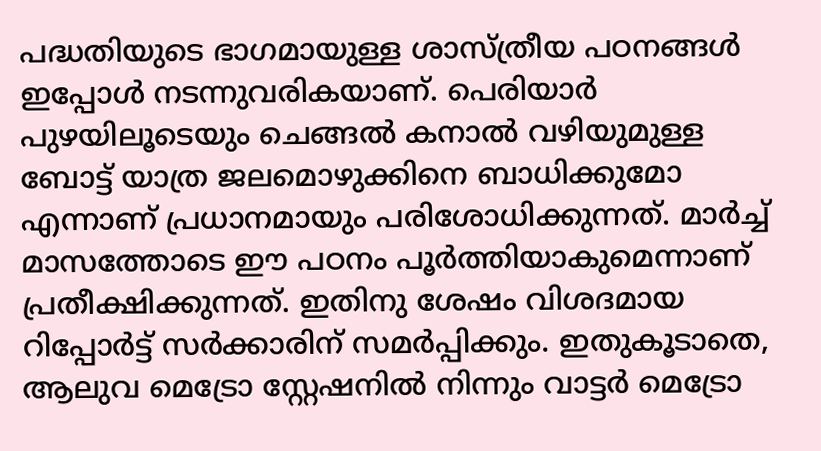പദ്ധതിയുടെ ഭാഗമായുള്ള ശാസ്ത്രീയ പഠനങ്ങള്‍ ഇപ്പോള്‍ നടന്നുവരികയാണ്. പെരിയാര്‍ പുഴയിലൂടെയും ചെങ്ങല്‍ കനാല്‍ വഴിയുമുള്ള ബോട്ട് യാത്ര ജലമൊഴുക്കിനെ ബാധിക്കുമോ എന്നാണ് പ്രധാനമായും പരിശോധിക്കുന്നത്. മാര്‍ച്ച്‌ മാസത്തോടെ ഈ പഠനം പൂര്‍ത്തിയാകുമെന്നാണ് പ്രതീക്ഷിക്കുന്നത്. ഇതിനു ശേഷം വിശദമായ റിപ്പോര്‍ട്ട് സര്‍ക്കാരിന് സമര്‍പ്പിക്കും. ഇതുകൂടാതെ, ആലുവ മെട്രോ സ്റ്റേഷനില്‍ നിന്നും വാട്ടര്‍ മെട്രോ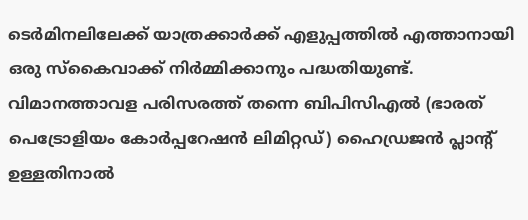ടെര്‍മിനലിലേക്ക് യാത്രക്കാര്‍ക്ക് എളുപ്പത്തില്‍ എത്താനായി ഒരു സ്‌കൈവാക്ക് നിര്‍മ്മിക്കാനും പദ്ധതിയുണ്ട്. വിമാനത്താവള പരിസരത്ത് തന്നെ ബിപിസിഎല്‍ (ഭാരത് പെട്രോളിയം കോര്‍പ്പറേഷന്‍ ലിമിറ്റഡ്) ഹൈഡ്രജന്‍ പ്ലാന്റ് ഉള്ളതിനാല്‍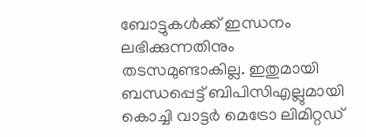ബോട്ടുകള്‍ക്ക് ഇന്ധനം ലഭിക്കുന്നതിനും തടസമുണ്ടാകില്ല. ഇതുമായി ബന്ധപ്പെട്ട് ബിപിസിഎല്ലുമായി കൊച്ചി വാട്ടര്‍ മെട്രോ ലിമിറ്റഡ്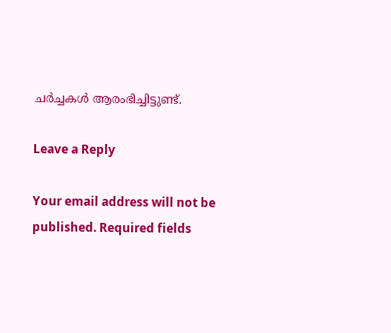ചര്‍ച്ചകള്‍ ആരംഭിച്ചിട്ടുണ്ട്.

Leave a Reply

Your email address will not be published. Required fields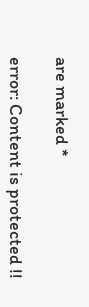are marked *

error: Content is protected !!